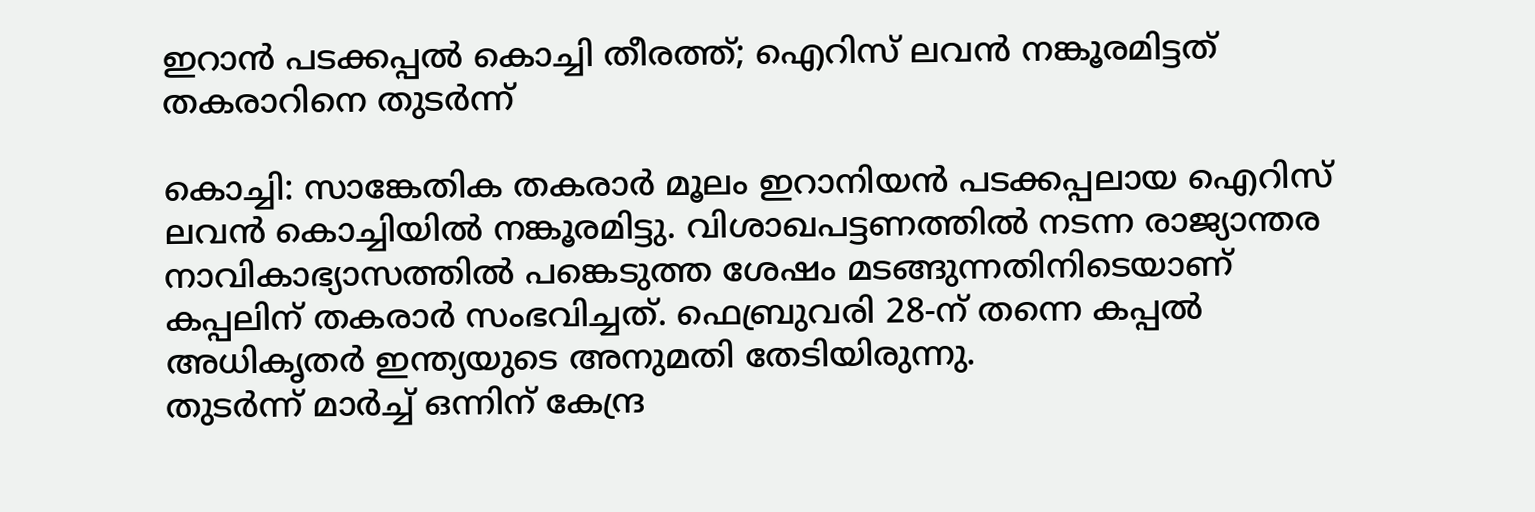ഇറാൻ പടക്കപ്പൽ കൊച്ചി തീരത്ത്; ഐറിസ് ലവൻ നങ്കൂരമിട്ടത് തകരാറിനെ തുടർന്ന്

കൊച്ചി: സാങ്കേതിക തകരാർ മൂലം ഇറാനിയൻ പടക്കപ്പലായ ഐറിസ് ലവൻ കൊച്ചിയിൽ നങ്കൂരമിട്ടു. വിശാഖപട്ടണത്തിൽ നടന്ന രാജ്യാന്തര നാവികാഭ്യാസത്തിൽ പങ്കെടുത്ത ശേഷം മടങ്ങുന്നതിനിടെയാണ് കപ്പലിന് തകരാർ സംഭവിച്ചത്. ഫെബ്രുവരി 28-ന് തന്നെ കപ്പൽ അധികൃതർ ഇന്ത്യയുടെ അനുമതി തേടിയിരുന്നു.
തുടർന്ന് മാർച്ച് ഒന്നിന് കേന്ദ്ര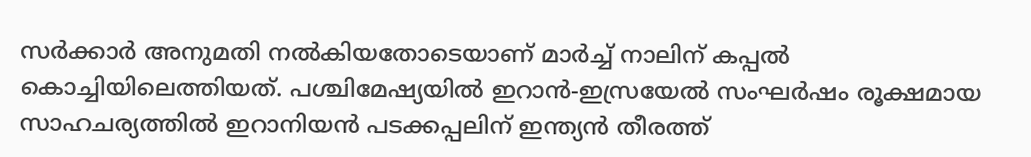സർക്കാർ അനുമതി നൽകിയതോടെയാണ് മാർച്ച് നാലിന് കപ്പൽ കൊച്ചിയിലെത്തിയത്. പശ്ചിമേഷ്യയിൽ ഇറാൻ-ഇസ്രയേൽ സംഘർഷം രൂക്ഷമായ സാഹചര്യത്തിൽ ഇറാനിയൻ പടക്കപ്പലിന് ഇന്ത്യൻ തീരത്ത്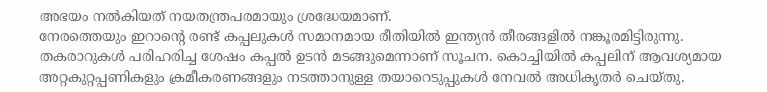അഭയം നൽകിയത് നയതന്ത്രപരമായും ശ്രദ്ധേയമാണ്.
നേരത്തെയും ഇറാന്റെ രണ്ട് കപ്പലുകൾ സമാനമായ രീതിയിൽ ഇന്ത്യൻ തീരങ്ങളിൽ നങ്കൂരമിട്ടിരുന്നു. തകരാറുകൾ പരിഹരിച്ച ശേഷം കപ്പൽ ഉടൻ മടങ്ങുമെന്നാണ് സൂചന. കൊച്ചിയിൽ കപ്പലിന് ആവശ്യമായ അറ്റകുറ്റപ്പണികളും ക്രമീകരണങ്ങളും നടത്താനുള്ള തയാറെടുപ്പുകൾ നേവൽ അധികൃതർ ചെയ്തു.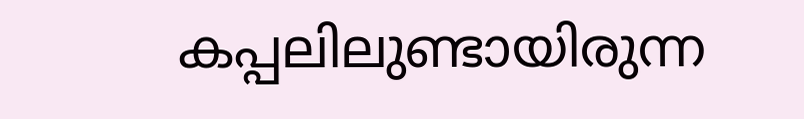കപ്പലിലുണ്ടായിരുന്ന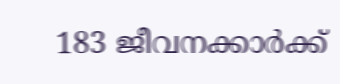183 ജീവനക്കാർക്ക്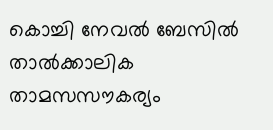കൊച്ചി നേവൽ ബേസിൽ താൽക്കാലിക താമസസൗകര്യം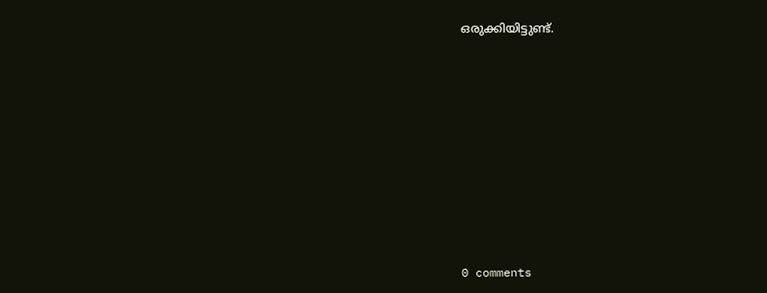ഒരുക്കിയിട്ടുണ്ട്.










0 comments